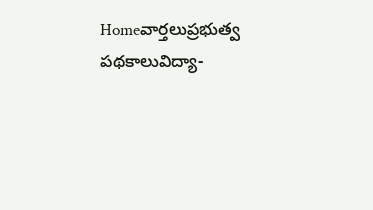Homeవార్తలుప్రభుత్వ పథకాలువిద్యా-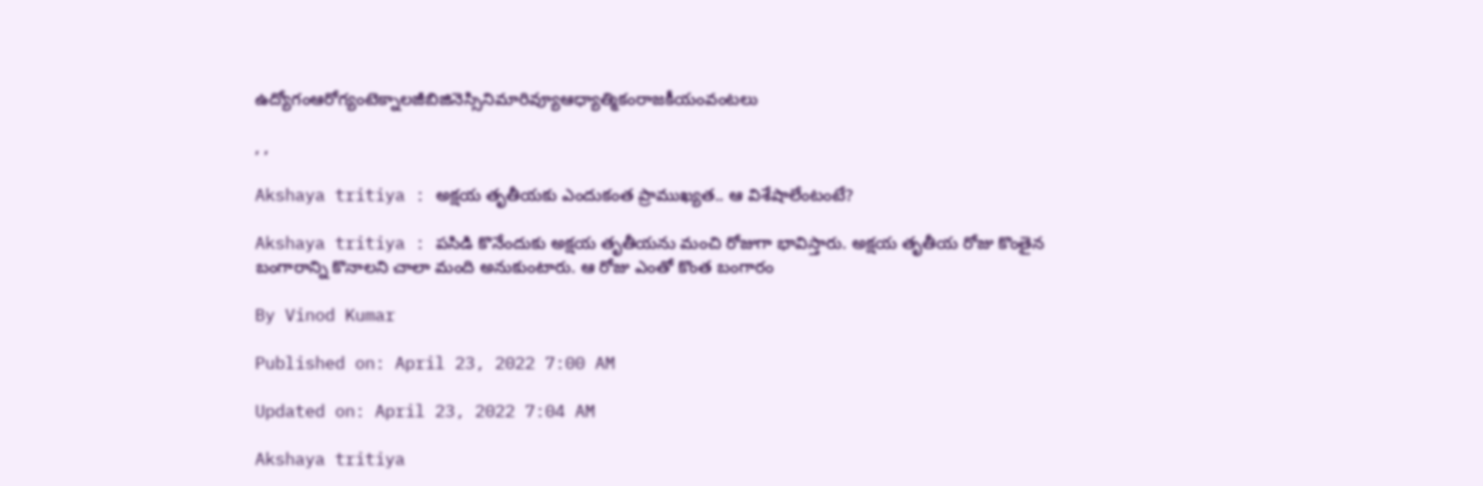ఉద్యోగంఆరోగ్యంటెక్నాలజీబిజినెస్సినిమారివ్యూఆధ్యాత్మికంరాజకీయంవంటలు

, ,

Akshaya tritiya : అక్షయ తృతీయకు ఎందుకంత ప్రాముఖ్యత.. ఆ విశేషాలేంటంటే?

Akshaya tritiya : పసిడి కొనేందుకు అక్షయ తృతీయను మంచి రోజుగా భావిస్తారు. అక్షయ తృతీయ రోజు కొంతైన బంగారాన్ని కొనాలని చాలా మంది అనుకుంటారు. ఆ రోజు ఎంతో కొంత బంగారం

By Vinod Kumar

Published on: April 23, 2022 7:00 AM

Updated on: April 23, 2022 7:04 AM

Akshaya tritiya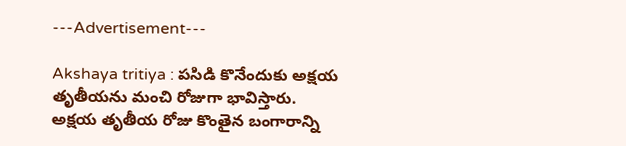---Advertisement---

Akshaya tritiya : పసిడి కొనేందుకు అక్షయ తృతీయను మంచి రోజుగా భావిస్తారు. అక్షయ తృతీయ రోజు కొంతైన బంగారాన్ని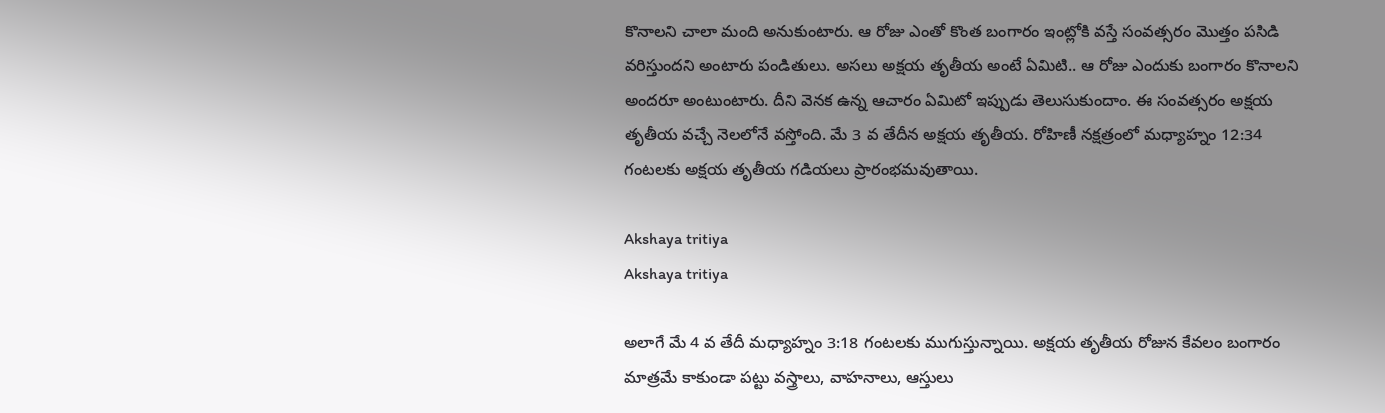కొనాలని చాలా మంది అనుకుంటారు. ఆ రోజు ఎంతో కొంత బంగారం ఇంట్లోకి వస్తే సంవత్సరం మొత్తం పసిడి వరిస్తుందని అంటారు పండితులు. అసలు అక్షయ తృతీయ అంటే ఏమిటి.. ఆ రోజు ఎందుకు బంగారం కొనాలని అందరూ అంటుంటారు. దీని వెనక ఉన్న ఆచారం ఏమిటో ఇప్పుడు తెలుసుకుందాం. ఈ సంవత్సరం అక్షయ తృతీయ వచ్చే నెలలోనే వస్తోంది. మే 3 వ తేదీన అక్షయ తృతీయ. రోహిణీ నక్షత్రంలో మధ్యాహ్నం 12:34 గంటలకు అక్షయ తృతీయ గడియలు ప్రారంభమవుతాయి.

Akshaya tritiya
Akshaya tritiya

అలాగే మే 4 వ తేదీ మధ్యాహ్నం 3:18 గంటలకు ముగుస్తున్నాయి. అక్షయ తృతీయ రోజున కేవలం బంగారం మాత్రమే కాకుండా పట్టు వస్త్రాలు, వాహనాలు, ఆస్తులు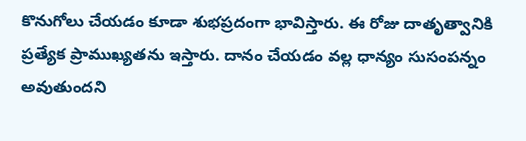కొనుగోలు చేయడం కూడా శుభప్రదంగా భావిస్తారు. ఈ రోజు దాతృత్వానికి ప్రత్యేక ప్రాముఖ్యతను ఇస్తారు. దానం చేయడం వల్ల ధాన్యం సుసంపన్నం అవుతుందని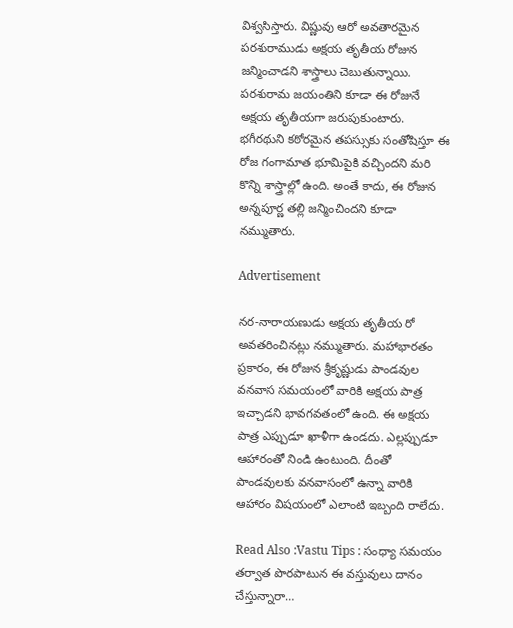విశ్వసిస్తారు. విష్ణువు ఆరో అవతారమైన పరశురాముడు అక్షయ తృతీయ రోజున జన్మించాడని శాస్త్రాలు చెబుతున్నాయి. పరశురామ జయంతిని కూడా ఈ రోజునే అక్షయ తృతీయగా జరుపుకుంటారు. భగీరథుని కఠోరమైన తపస్సుకు సంతోషిస్తూ ఈ రోజ గంగామాత భూమిపైకి వచ్చిందని మరి కొన్ని శాస్త్రాల్లో ఉంది. అంతే కాదు, ఈ రోజున అన్నపూర్ణ తల్లి జన్మించిందని కూడా నమ్ముతారు.

Advertisement

నర-నారాయణుడు అక్షయ తృతీయ రో అవతరించినట్లు నమ్ముతారు. మహాభారతం ప్రకారం, ఈ రోజున శ్రీకృష్ణుడు పాండవుల వనవాస సమయంలో వారికి అక్షయ పాత్ర ఇచ్చాడని భావగవతంలో ఉంది. ఈ అక్షయ పాత్ర ఎప్పుడూ ఖాళీగా ఉండదు. ఎల్లప్పుడూ ఆహారంతో నిండి ఉంటుంది. దీంతో పాండవులకు వనవాసంలో ఉన్నా వారికి ఆహారం విషయంలో ఎలాంటి ఇబ్బంది రాలేదు.

Read Also :Vastu Tips : సంధ్యా సమయం తర్వాత పొరపాటున ఈ వస్తువులు దానం చేస్తున్నారా…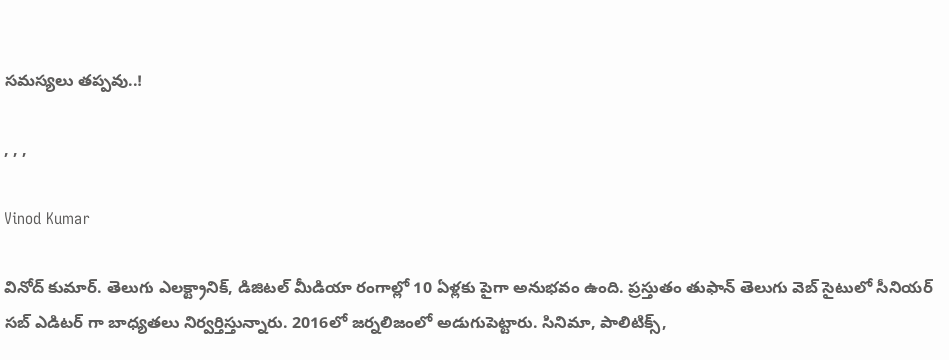సమస్యలు తప్పవు..!

, , ,

Vinod Kumar

వినోద్ కుమార్. తెలుగు ఎలక్ట్రానిక్, డిజిటల్ మీడియా రంగాల్లో 10 ఏళ్లకు పైగా అనుభవం ఉంది. ప్రస్తుతం తుఫాన్ తెలుగు వెబ్ సైటులో సీనియర్ సబ్ ఎడిటర్ గా బాధ్యతలు నిర్వర్తిస్తున్నారు. 2016లో జర్నలిజంలో అడుగుపెట్టారు. సినిమా, పాలిటిక్స్,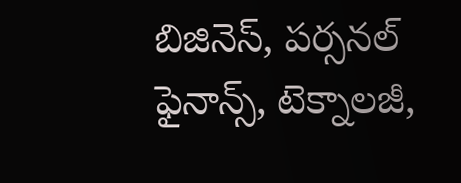బిజినెస్, పర్సనల్ ఫైనాన్స్, టెక్నాలజీ,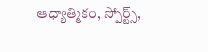ఆధ్యాత్మికం, స్పోర్ట్స్,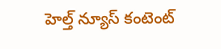హెల్త్ న్యూస్ కంటెంట్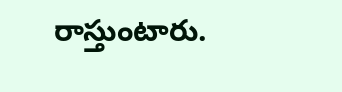రాస్తుంటారు.